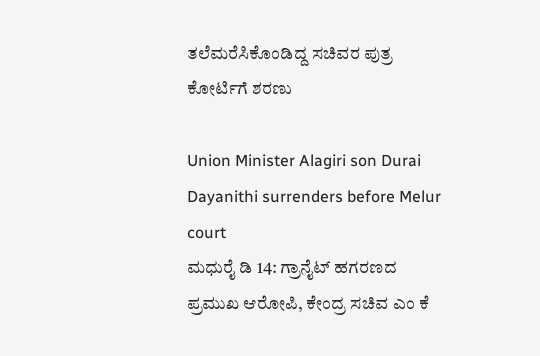ತಲೆಮರೆಸಿಕೊಂಡಿದ್ದ ಸಚಿವರ ಪುತ್ರ ಕೋರ್ಟಿಗೆ ಶರಣು

Union Minister Alagiri son Durai Dayanithi surrenders before Melur court
ಮಧುರೈ ಡಿ 14: ಗ್ರಾನೈಟ್ ಹಗರಣದ ಪ್ರಮುಖ ಆರೋಪಿ, ಕೇಂದ್ರ ಸಚಿವ ಎಂ ಕೆ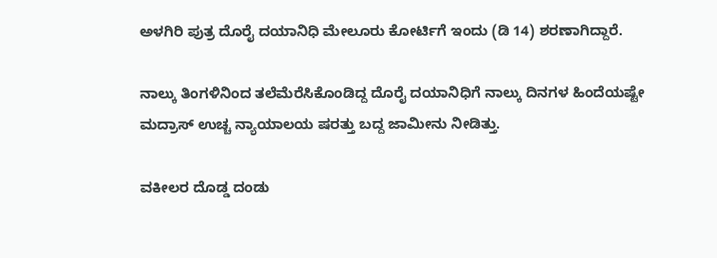ಅಳಗಿರಿ ಪುತ್ರ ದೊರೈ ದಯಾನಿಧಿ ಮೇಲೂರು ಕೋರ್ಟಿಗೆ ಇಂದು (ಡಿ 14) ಶರಣಾಗಿದ್ದಾರೆ.

ನಾಲ್ಕು ತಿಂಗಳಿನಿಂದ ತಲೆಮೆರೆಸಿಕೊಂಡಿದ್ದ ದೊರೈ ದಯಾನಿಧಿಗೆ ನಾಲ್ಕು ದಿನಗಳ ಹಿಂದೆಯಷ್ಟೇ ಮದ್ರಾಸ್ ಉಚ್ಚ ನ್ಯಾಯಾಲಯ ಷರತ್ತು ಬದ್ದ ಜಾಮೀನು ನೀಡಿತ್ತು.

ವಕೀಲರ ದೊಡ್ಡ ದಂಡು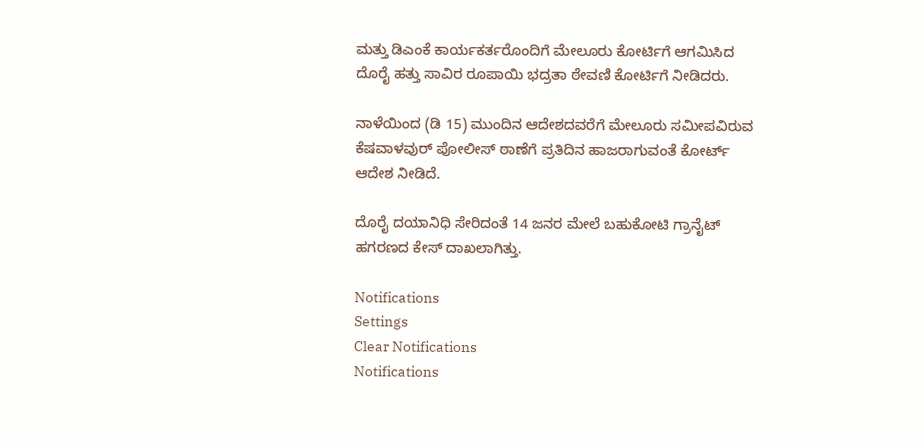ಮತ್ತು ಡಿಎಂಕೆ ಕಾರ್ಯಕರ್ತರೊಂದಿಗೆ ಮೇಲೂರು ಕೋರ್ಟಿಗೆ ಆಗಮಿಸಿದ ದೊರೈ ಹತ್ತು ಸಾವಿರ ರೂಪಾಯಿ ಭದ್ರತಾ ಠೇವಣಿ ಕೋರ್ಟಿಗೆ ನೀಡಿದರು.

ನಾಳೆಯಿಂದ (ಡಿ 15) ಮುಂದಿನ ಆದೇಶದವರೆಗೆ ಮೇಲೂರು ಸಮೀಪವಿರುವ ಕೆಷವಾಳವುರ್ ಪೋಲೀಸ್ ಠಾಣೆಗೆ ಪ್ರತಿದಿನ ಹಾಜರಾಗುವಂತೆ ಕೋರ್ಟ್ ಆದೇಶ ನೀಡಿದೆ.

ದೊರೈ ದಯಾನಿಧಿ ಸೇರಿದಂತೆ 14 ಜನರ ಮೇಲೆ ಬಹುಕೋಟಿ ಗ್ರಾನೈಟ್ ಹಗರಣದ ಕೇಸ್ ದಾಖಲಾಗಿತ್ತು.

Notifications
Settings
Clear Notifications
Notifications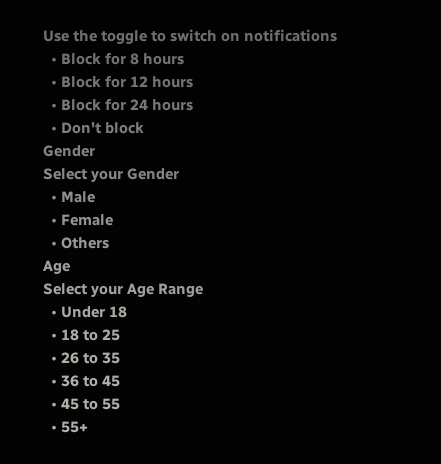Use the toggle to switch on notifications
  • Block for 8 hours
  • Block for 12 hours
  • Block for 24 hours
  • Don't block
Gender
Select your Gender
  • Male
  • Female
  • Others
Age
Select your Age Range
  • Under 18
  • 18 to 25
  • 26 to 35
  • 36 to 45
  • 45 to 55
  • 55+